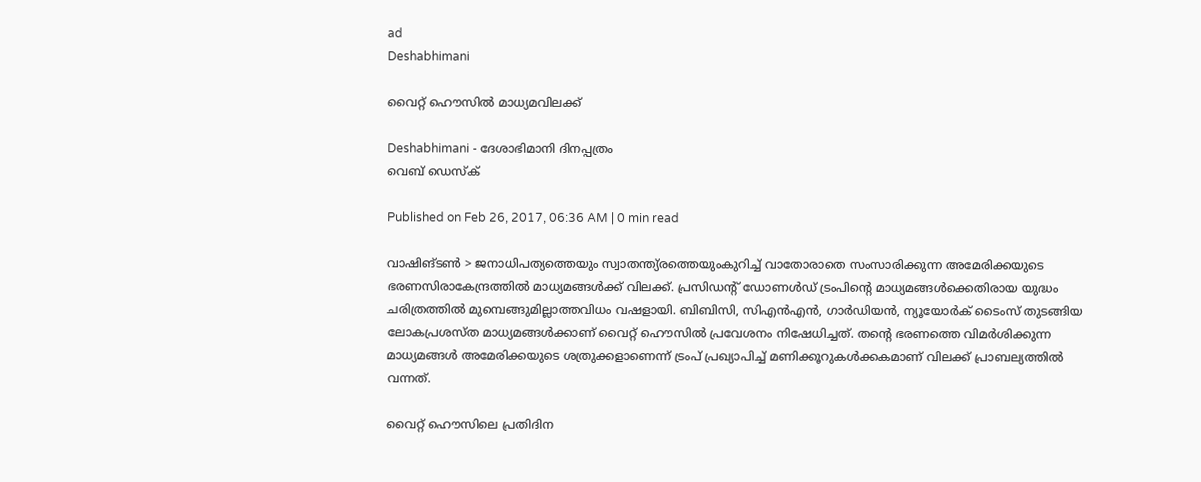ad
Deshabhimani

വൈറ്റ് ഹൌസില്‍ മാധ്യമവിലക്ക്

Deshabhimani - ദേശാഭിമാനി ദിനപ്പത്രം
വെബ് ഡെസ്ക്

Published on Feb 26, 2017, 06:36 AM | 0 min read

വാഷിങ്ടണ്‍ > ജനാധിപത്യത്തെയും സ്വാതന്ത്യ്രത്തെയുംകുറിച്ച് വാതോരാതെ സംസാരിക്കുന്ന അമേരിക്കയുടെ ഭരണസിരാകേന്ദ്രത്തില്‍ മാധ്യമങ്ങള്‍ക്ക് വിലക്ക്. പ്രസിഡന്റ് ഡോണള്‍ഡ് ട്രംപിന്റെ മാധ്യമങ്ങള്‍ക്കെതിരായ യുദ്ധം ചരിത്രത്തില്‍ മുമ്പെങ്ങുമില്ലാത്തവിധം വഷളായി. ബിബിസി, സിഎന്‍എന്‍, ഗാര്‍ഡിയന്‍, ന്യൂയോര്‍ക് ടൈംസ് തുടങ്ങിയ ലോകപ്രശസ്ത മാധ്യമങ്ങള്‍ക്കാണ് വൈറ്റ് ഹൌസില്‍ പ്രവേശനം നിഷേധിച്ചത്. തന്റെ ഭരണത്തെ വിമര്‍ശിക്കുന്ന മാധ്യമങ്ങള്‍ അമേരിക്കയുടെ ശത്രുക്കളാണെന്ന് ട്രംപ് പ്രഖ്യാപിച്ച് മണിക്കൂറുകള്‍ക്കകമാണ് വിലക്ക് പ്രാബല്യത്തില്‍ വന്നത്.

വൈറ്റ് ഹൌസിലെ പ്രതിദിന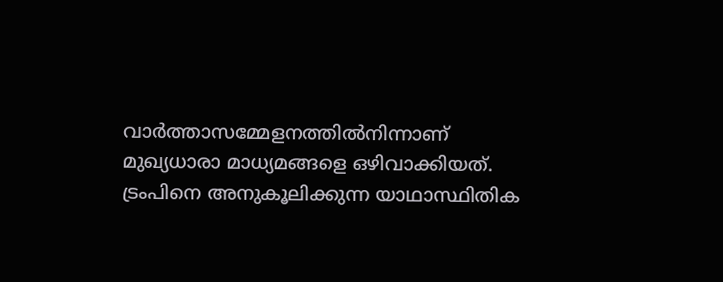വാര്‍ത്താസമ്മേളനത്തില്‍നിന്നാണ് മുഖ്യധാരാ മാധ്യമങ്ങളെ ഒഴിവാക്കിയത്. ട്രംപിനെ അനുകൂലിക്കുന്ന യാഥാസ്ഥിതിക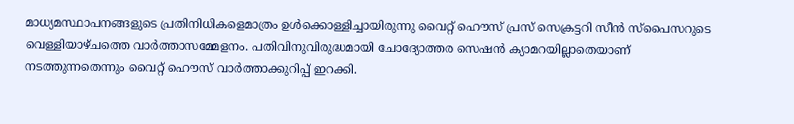മാധ്യമസ്ഥാപനങ്ങളുടെ പ്രതിനിധികളെമാത്രം ഉള്‍ക്കൊള്ളിച്ചായിരുന്നു വൈറ്റ് ഹൌസ് പ്രസ് സെക്രട്ടറി സീന്‍ സ്പൈസറുടെ വെള്ളിയാഴ്ചത്തെ വാര്‍ത്താസമ്മേളനം. പതിവിനുവിരുദ്ധമായി ചോദ്യോത്തര സെഷന്‍ ക്യാമറയില്ലാതെയാണ് നടത്തുന്നതെന്നും വൈറ്റ് ഹൌസ് വാര്‍ത്താക്കുറിപ്പ് ഇറക്കി.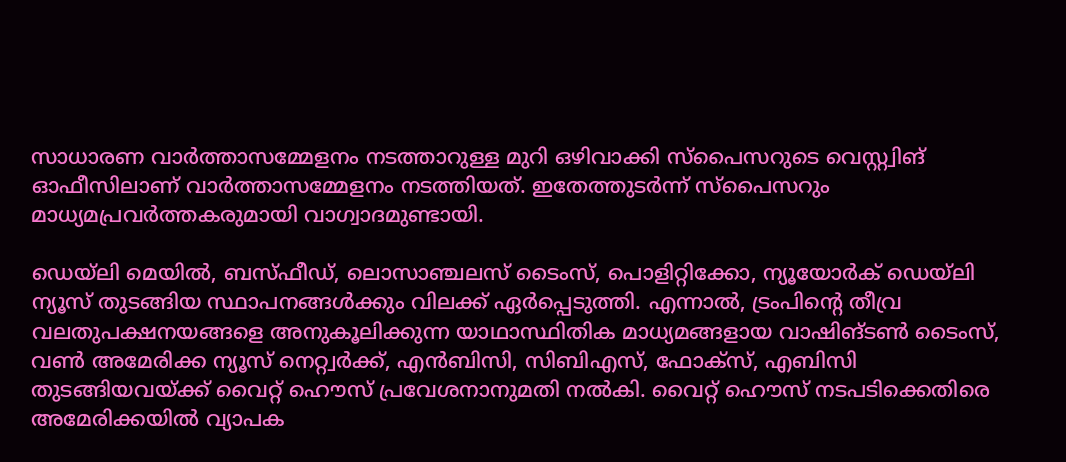സാധാരണ വാര്‍ത്താസമ്മേളനം നടത്താറുള്ള മുറി ഒഴിവാക്കി സ്പൈസറുടെ വെസ്റ്റ്വിങ് ഓഫീസിലാണ് വാര്‍ത്താസമ്മേളനം നടത്തിയത്. ഇതേത്തുടര്‍ന്ന് സ്പൈസറും മാധ്യമപ്രവര്‍ത്തകരുമായി വാഗ്വാദമുണ്ടായി.

ഡെയ്ലി മെയില്‍, ബസ്ഫീഡ്, ലൊസാഞ്ചലസ് ടൈംസ്, പൊളിറ്റിക്കോ, ന്യൂയോര്‍ക് ഡെയ്ലി ന്യൂസ് തുടങ്ങിയ സ്ഥാപനങ്ങള്‍ക്കും വിലക്ക് ഏര്‍പ്പെടുത്തി. എന്നാല്‍, ട്രംപിന്റെ തീവ്ര വലതുപക്ഷനയങ്ങളെ അനുകൂലിക്കുന്ന യാഥാസ്ഥിതിക മാധ്യമങ്ങളായ വാഷിങ്ടണ്‍ ടൈംസ്, വണ്‍ അമേരിക്ക ന്യൂസ് നെറ്റ്വര്‍ക്ക്, എന്‍ബിസി, സിബിഎസ്, ഫോക്സ്, എബിസി തുടങ്ങിയവയ്ക്ക് വൈറ്റ് ഹൌസ് പ്രവേശനാനുമതി നല്‍കി. വൈറ്റ് ഹൌസ് നടപടിക്കെതിരെ അമേരിക്കയില്‍ വ്യാപക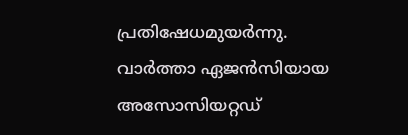പ്രതിഷേധമുയര്‍ന്നു. വാര്‍ത്താ ഏജന്‍സിയായ അസോസിയറ്റഡ്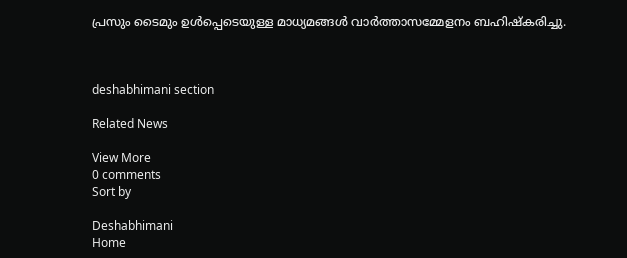പ്രസും ടൈമും ഉള്‍പ്പെടെയുള്ള മാധ്യമങ്ങള്‍ വാര്‍ത്താസമ്മേളനം ബഹിഷ്കരിച്ചു.



deshabhimani section

Related News

View More
0 comments
Sort by

Deshabhimani
Home